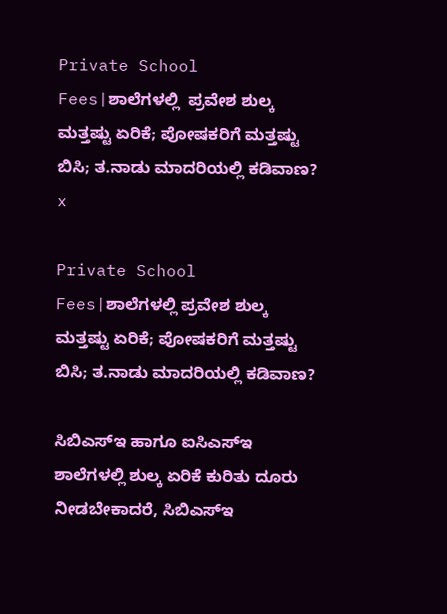Private School Fees|ಶಾಲೆಗಳಲ್ಲಿ  ಪ್ರವೇಶ ಶುಲ್ಕ ಮತ್ತಷ್ಟು ಏರಿಕೆ; ಪೋಷಕರಿಗೆ ಮತ್ತಷ್ಟು ಬಿಸಿ; ತ.ನಾಡು ಮಾದರಿಯಲ್ಲಿ ಕಡಿವಾಣ?
x

Private School Fees|ಶಾಲೆಗಳಲ್ಲಿ ಪ್ರವೇಶ ಶುಲ್ಕ ಮತ್ತಷ್ಟು ಏರಿಕೆ; ಪೋಷಕರಿಗೆ ಮತ್ತಷ್ಟು ಬಿಸಿ; ತ.ನಾಡು ಮಾದರಿಯಲ್ಲಿ ಕಡಿವಾಣ?

ಸಿಬಿಎಸ್‌ಇ ಹಾಗೂ ಐಸಿಎಸ್‌ಇ ಶಾಲೆಗಳಲ್ಲಿ ಶುಲ್ಕ ಏರಿಕೆ ಕುರಿತು ದೂರು ನೀಡಬೇಕಾದರೆ, ಸಿಬಿಎಸ್ಇ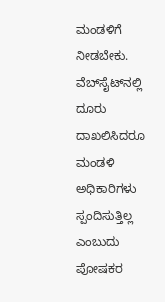ಮಂಡಳಿಗೆ ನೀಡಬೇಕು. ವೆಬ್‌ಸೈಟ್‌ನಲ್ಲಿ ದೂರು ದಾಖಲಿಸಿದರೂ ಮಂಡಳಿ ಅಧಿಕಾರಿಗಳು ಸ್ಪಂದಿಸುತ್ತಿಲ್ಲ ಎಂಬುದು ಪೋಷಕರ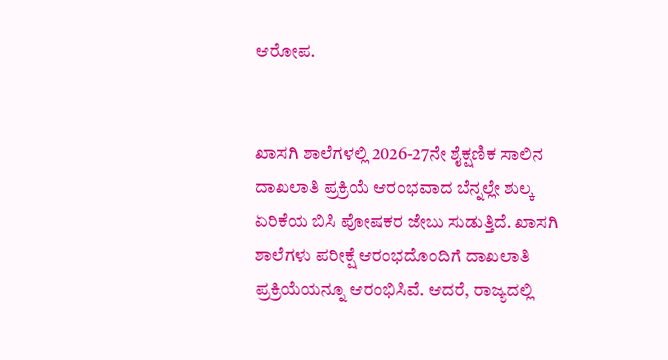ಆರೋಪ.


ಖಾಸಗಿ ಶಾಲೆಗಳಲ್ಲಿ 2026-27ನೇ ಶೈಕ್ಷಣಿಕ ಸಾಲಿನ ದಾಖಲಾತಿ ಪ್ರಕ್ರಿಯೆ ಆರಂಭವಾದ ಬೆನ್ನಲ್ಲೇ ಶುಲ್ಕ ಏರಿಕೆಯ ಬಿಸಿ ಪೋಷಕರ ಜೇಬು ಸುಡುತ್ತಿದೆ. ಖಾಸಗಿ ಶಾಲೆಗಳು ಪರೀಕ್ಷೆ ಆರಂಭದೊಂದಿಗೆ ದಾಖಲಾತಿ ಪ್ರಕ್ರಿಯೆಯನ್ನೂ ಆರಂಭಿಸಿವೆ. ಆದರೆ, ರಾಜ್ಯದಲ್ಲಿ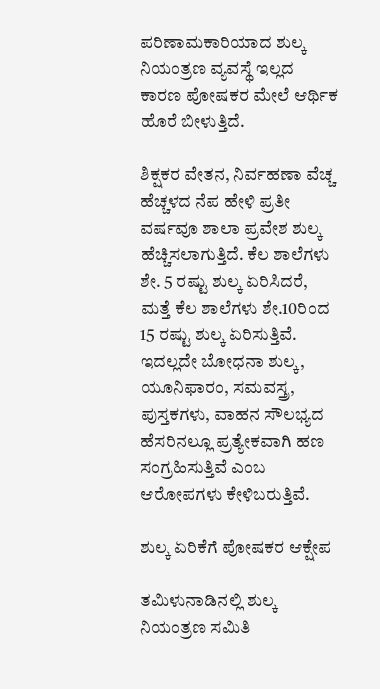ಪರಿಣಾಮಕಾರಿಯಾದ ಶುಲ್ಕ ನಿಯಂತ್ರಣ ವ್ಯವಸ್ಥೆ ಇಲ್ಲದ ಕಾರಣ ಪೋಷಕರ ಮೇಲೆ ಆರ್ಥಿಕ ಹೊರೆ ಬೀಳುತ್ತಿದೆ.

ಶಿಕ್ಷಕರ ವೇತನ, ನಿರ್ವಹಣಾ ವೆಚ್ಚ ಹೆಚ್ಚಳದ ನೆಪ ಹೇಳಿ ಪ್ರತೀ ವರ್ಷವೂ ಶಾಲಾ ಪ್ರವೇಶ ಶುಲ್ಕ ಹೆಚ್ಚಿಸಲಾಗುತ್ತಿದೆ. ಕೆಲ ಶಾಲೆಗಳು ಶೇ. 5 ರಷ್ಟು ಶುಲ್ಕ ಏರಿಸಿದರೆ, ಮತ್ತೆ ಕೆಲ ಶಾಲೆಗಳು ಶೇ.10ರಿಂದ 15 ರಷ್ಟು ಶುಲ್ಕ ಏರಿಸುತ್ತಿವೆ. ಇದಲ್ಲದೇ ಬೋಧನಾ ಶುಲ್ಕ, ಯೂನಿಫಾರಂ, ಸಮವಸ್ತ್ರ, ಪುಸ್ತಕಗಳು, ವಾಹನ ಸೌಲಭ್ಯದ ಹೆಸರಿನಲ್ಲೂ ಪ್ರತ್ಯೇಕವಾಗಿ ಹಣ ಸಂಗ್ರಹಿಸುತ್ತಿವೆ ಎಂಬ ಆರೋಪಗಳು ಕೇಳಿಬರುತ್ತಿವೆ.

ಶುಲ್ಕ ಏರಿಕೆಗೆ ಪೋಷಕರ ಆಕ್ಷೇಪ

ತಮಿಳುನಾಡಿನಲ್ಲಿ ಶುಲ್ಕ ನಿಯಂತ್ರಣ ಸಮಿತಿ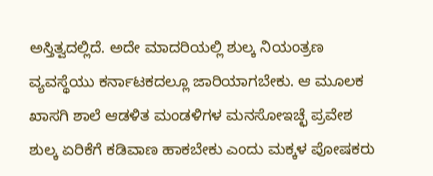ಅಸ್ತಿತ್ವದಲ್ಲಿದೆ. ಅದೇ ಮಾದರಿಯಲ್ಲಿ ಶುಲ್ಕ ನಿಯಂತ್ರಣ ವ್ಯವಸ್ಥೆಯು ಕರ್ನಾಟಕದಲ್ಲೂ ಜಾರಿಯಾಗಬೇಕು. ಆ ಮೂಲಕ ಖಾಸಗಿ ಶಾಲೆ ಆಡಳಿತ ಮಂಡಳಿಗಳ ಮನಸೋಇಚ್ಛೆ ಪ್ರವೇಶ ಶುಲ್ಕ ಏರಿಕೆಗೆ ಕಡಿವಾಣ ಹಾಕಬೇಕು ಎಂದು ಮಕ್ಕಳ ಪೋಷಕರು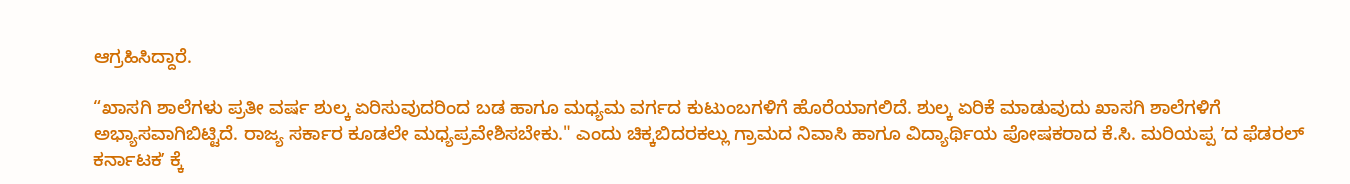ಆಗ್ರಹಿಸಿದ್ದಾರೆ.

“ಖಾಸಗಿ ಶಾಲೆಗಳು ಪ್ರತೀ ವರ್ಷ ಶುಲ್ಕ ಏರಿಸುವುದರಿಂದ ಬಡ ಹಾಗೂ ಮಧ್ಯಮ ವರ್ಗದ ಕುಟುಂಬಗಳಿಗೆ ಹೊರೆಯಾಗಲಿದೆ. ಶುಲ್ಕ ಏರಿಕೆ ಮಾಡುವುದು ಖಾಸಗಿ ಶಾಲೆಗಳಿಗೆ ಅಭ್ಯಾಸವಾಗಿಬಿಟ್ಟಿದೆ. ರಾಜ್ಯ ಸರ್ಕಾರ ಕೂಡಲೇ ಮಧ್ಯಪ್ರವೇಶಿಸಬೇಕು." ಎಂದು ಚಿಕ್ಕಬಿದರಕಲ್ಲು ಗ್ರಾಮದ ನಿವಾಸಿ ಹಾಗೂ ವಿದ್ಯಾರ್ಥಿಯ ಪೋಷಕರಾದ ಕೆ.ಸಿ. ಮರಿಯಪ್ಪ ʼದ ಫೆಡರಲ್ ಕರ್ನಾಟಕʼ ಕ್ಕೆ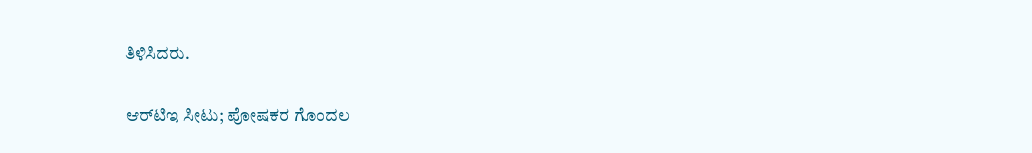ತಿಳಿಸಿದರು.

ಆರ್‌ಟಿಇ ಸೀಟು; ಪೋಷಕರ ಗೊಂದಲ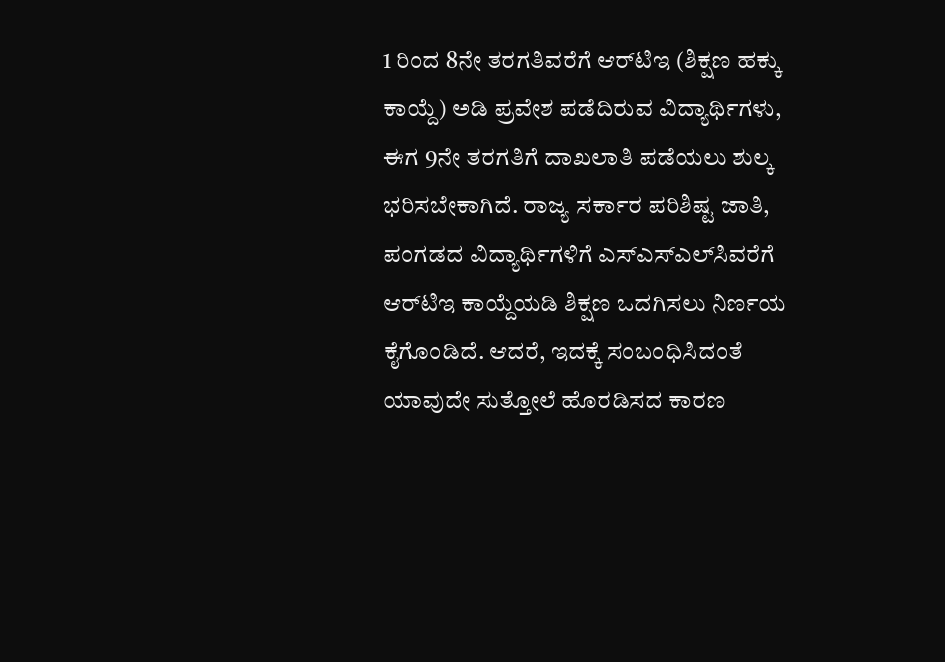1 ರಿಂದ 8ನೇ ತರಗತಿವರೆಗೆ ಆರ್‌ಟಿಇ (ಶಿಕ್ಷಣ ಹಕ್ಕು ಕಾಯ್ದೆ) ಅಡಿ ಪ್ರವೇಶ ಪಡೆದಿರುವ ವಿದ್ಯಾರ್ಥಿಗಳು, ಈಗ 9ನೇ ತರಗತಿಗೆ ದಾಖಲಾತಿ ಪಡೆಯಲು ಶುಲ್ಕ ಭರಿಸಬೇಕಾಗಿದೆ. ರಾಜ್ಯ ಸರ್ಕಾರ ಪರಿಶಿಷ್ಟ ಜಾತಿ, ಪಂಗಡದ ವಿದ್ಯಾರ್ಥಿಗಳಿಗೆ ಎಸ್ಎಸ್ಎಲ್‌ಸಿವರೆಗೆ ಆರ್‌ಟಿಇ ಕಾಯ್ದೆಯಡಿ ಶಿಕ್ಷಣ ಒದಗಿಸಲು ನಿರ್ಣಯ ಕೈಗೊಂಡಿದೆ. ಆದರೆ, ಇದಕ್ಕೆ ಸಂಬಂಧಿಸಿದಂತೆ ಯಾವುದೇ ಸುತ್ತೋಲೆ ಹೊರಡಿಸದ ಕಾರಣ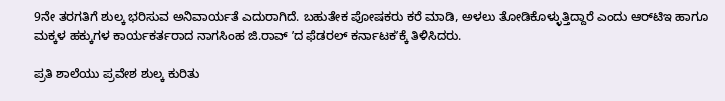9ನೇ ತರಗತಿಗೆ ಶುಲ್ಕ ಭರಿಸುವ ಅನಿವಾರ್ಯತೆ ಎದುರಾಗಿದೆ. ಬಹುತೇಕ ಪೋಷಕರು ಕರೆ ಮಾಡಿ, ಅಳಲು ತೋಡಿಕೊಳ್ಳುತ್ತಿದ್ದಾರೆ ಎಂದು ಆರ್‌ಟಿಇ ಹಾಗೂ ಮಕ್ಕಳ ಹಕ್ಕುಗಳ ಕಾರ್ಯಕರ್ತರಾದ ನಾಗಸಿಂಹ ಜಿ.ರಾವ್ ʼದ ಫೆಡರಲ್ ಕರ್ನಾಟಕʼಕ್ಕೆ ತಿಳಿಸಿದರು.

ಪ್ರತಿ ಶಾಲೆಯು ಪ್ರವೇಶ ಶುಲ್ಕ ಕುರಿತು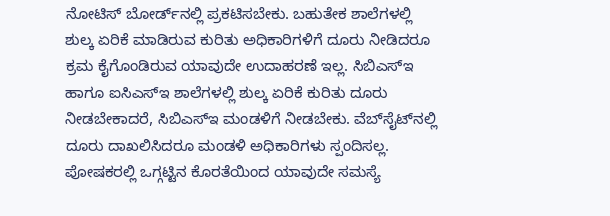ನೋಟಿಸ್ ಬೋರ್ಡ್‌ನಲ್ಲಿ ಪ್ರಕಟಿಸಬೇಕು. ಬಹುತೇಕ ಶಾಲೆಗಳಲ್ಲಿ ಶುಲ್ಕ ಏರಿಕೆ ಮಾಡಿರುವ ಕುರಿತು ಅಧಿಕಾರಿಗಳಿಗೆ ದೂರು ನೀಡಿದರೂ ಕ್ರಮ ಕೈಗೊಂಡಿರುವ ಯಾವುದೇ ಉದಾಹರಣೆ ಇಲ್ಲ. ಸಿಬಿಎಸ್‌ಇ ಹಾಗೂ ಐಸಿಎಸ್‌ಇ ಶಾಲೆಗಳಲ್ಲಿ ಶುಲ್ಕ ಏರಿಕೆ ಕುರಿತು ದೂರು ನೀಡಬೇಕಾದರೆ, ಸಿಬಿಎಸ್ಇ ಮಂಡಳಿಗೆ ನೀಡಬೇಕು. ವೆಬ್‌ಸೈಟ್‌ನಲ್ಲಿ ದೂರು ದಾಖಲಿಸಿದರೂ ಮಂಡಳಿ ಅಧಿಕಾರಿಗಳು ಸ್ಪಂದಿಸಲ್ಲ. ಪೋಷಕರಲ್ಲಿ ಒಗ್ಗಟ್ಟಿನ ಕೊರತೆಯಿಂದ ಯಾವುದೇ ಸಮಸ್ಯೆ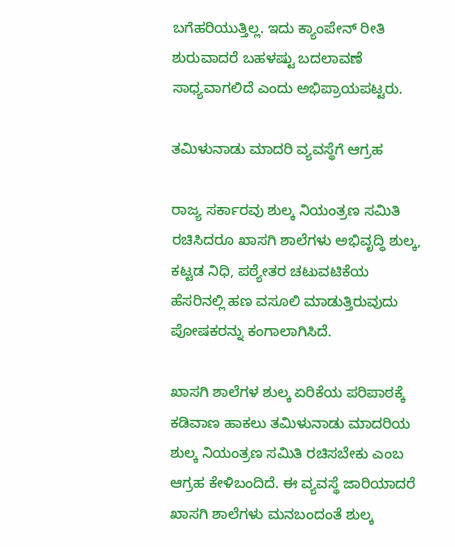ಬಗೆಹರಿಯುತ್ತಿಲ್ಲ. ಇದು ಕ್ಯಾಂಪೇನ್ ರೀತಿ ಶುರುವಾದರೆ ಬಹಳಷ್ಟು ಬದಲಾವಣೆ ಸಾಧ್ಯವಾಗಲಿದೆ ಎಂದು ಅಭಿಪ್ರಾಯಪಟ್ಟರು.

ತಮಿಳುನಾಡು ಮಾದರಿ ವ್ಯವಸ್ಥೆಗೆ ಆಗ್ರಹ

ರಾಜ್ಯ ಸರ್ಕಾರವು ಶುಲ್ಕ ನಿಯಂತ್ರಣ ಸಮಿತಿ ರಚಿಸಿದರೂ ಖಾಸಗಿ ಶಾಲೆಗಳು ಅಭಿವೃದ್ಧಿ ಶುಲ್ಕ, ಕಟ್ಟಡ ನಿಧಿ, ಪಠ್ಯೇತರ ಚಟುವಟಿಕೆಯ ಹೆಸರಿನಲ್ಲಿ ಹಣ ವಸೂಲಿ ಮಾಡುತ್ತಿರುವುದು ಪೋಷಕರನ್ನು ಕಂಗಾಲಾಗಿಸಿದೆ.

ಖಾಸಗಿ ಶಾಲೆಗಳ ಶುಲ್ಕ ಏರಿಕೆಯ ಪರಿಪಾಠಕ್ಕೆ ಕಡಿವಾಣ ಹಾಕಲು ತಮಿಳುನಾಡು ಮಾದರಿಯ ಶುಲ್ಕ ನಿಯಂತ್ರಣ ಸಮಿತಿ ರಚಿಸಬೇಕು ಎಂಬ ಆಗ್ರಹ ಕೇಳಿಬಂದಿದೆ. ಈ ವ್ಯವಸ್ಥೆ ಜಾರಿಯಾದರೆ ಖಾಸಗಿ ಶಾಲೆಗಳು ಮನಬಂದಂತೆ ಶುಲ್ಕ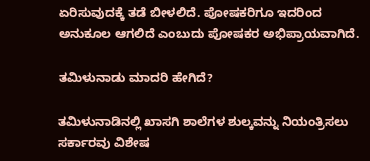ಏರಿಸುವುದಕ್ಕೆ ತಡೆ ಬೀಳಲಿದೆ. ಪೋಷಕರಿಗೂ ಇದರಿಂದ ಅನುಕೂಲ ಆಗಲಿದೆ ಎಂಬುದು ಪೋಷಕರ ಅಭಿಪ್ರಾಯವಾಗಿದೆ.

ತಮಿಳುನಾಡು ಮಾದರಿ ಹೇಗಿದೆ?

ತಮಿಳುನಾಡಿನಲ್ಲಿ ಖಾಸಗಿ ಶಾಲೆಗಳ ಶುಲ್ಕವನ್ನು ನಿಯಂತ್ರಿಸಲು ಸರ್ಕಾರವು ವಿಶೇಷ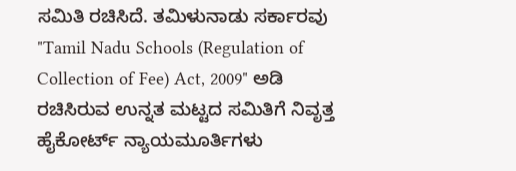ಸಮಿತಿ ರಚಿಸಿದೆ. ತಮಿಳುನಾಡು ಸರ್ಕಾರವು "Tamil Nadu Schools (Regulation of Collection of Fee) Act, 2009" ಅಡಿ ರಚಿಸಿರುವ ಉನ್ನತ ಮಟ್ಟದ ಸಮಿತಿಗೆ ನಿವೃತ್ತ ಹೈಕೋರ್ಟ್ ನ್ಯಾಯಮೂರ್ತಿಗಳು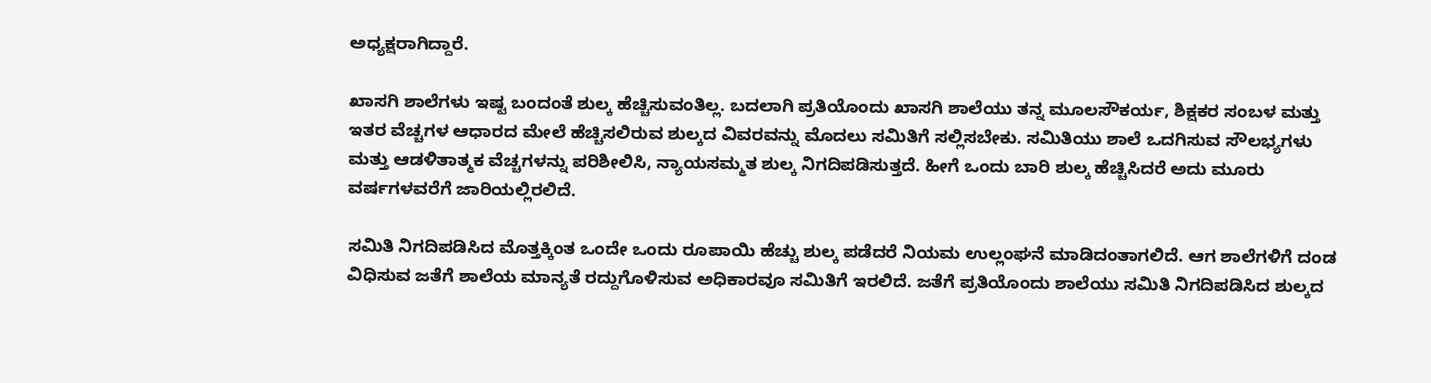ಅಧ್ಯಕ್ಷರಾಗಿದ್ದಾರೆ.

ಖಾಸಗಿ ಶಾಲೆಗಳು ಇಷ್ಟ ಬಂದಂತೆ ಶುಲ್ಕ ಹೆಚ್ಚಿಸುವಂತಿಲ್ಲ. ಬದಲಾಗಿ ಪ್ರತಿಯೊಂದು ಖಾಸಗಿ ಶಾಲೆಯು ತನ್ನ ಮೂಲಸೌಕರ್ಯ, ಶಿಕ್ಷಕರ ಸಂಬಳ ಮತ್ತು ಇತರ ವೆಚ್ಚಗಳ ಆಧಾರದ ಮೇಲೆ ಹೆಚ್ಚಿಸಲಿರುವ ಶುಲ್ಕದ ವಿವರವನ್ನು ಮೊದಲು ಸಮಿತಿಗೆ ಸಲ್ಲಿಸಬೇಕು. ಸಮಿತಿಯು ಶಾಲೆ ಒದಗಿಸುವ ಸೌಲಭ್ಯಗಳು ಮತ್ತು ಆಡಳಿತಾತ್ಮಕ ವೆಚ್ಚಗಳನ್ನು ಪರಿಶೀಲಿಸಿ, ನ್ಯಾಯಸಮ್ಮತ ಶುಲ್ಕ ನಿಗದಿಪಡಿಸುತ್ತದೆ. ಹೀಗೆ ಒಂದು ಬಾರಿ ಶುಲ್ಕ ಹೆಚ್ಚಿಸಿದರೆ ಅದು ಮೂರು ವರ್ಷಗಳವರೆಗೆ ಜಾರಿಯಲ್ಲಿರಲಿದೆ.

ಸಮಿತಿ ನಿಗದಿಪಡಿಸಿದ ಮೊತ್ತಕ್ಕಿಂತ ಒಂದೇ ಒಂದು ರೂಪಾಯಿ ಹೆಚ್ಚು ಶುಲ್ಕ ಪಡೆದರೆ ನಿಯಮ ಉಲ್ಲಂಘನೆ ಮಾಡಿದಂತಾಗಲಿದೆ. ಆಗ ಶಾಲೆಗಳಿಗೆ ದಂಡ ವಿಧಿಸುವ ಜತೆಗೆ ಶಾಲೆಯ ಮಾನ್ಯತೆ ರದ್ದುಗೊಳಿಸುವ ಅಧಿಕಾರವೂ ಸಮಿತಿಗೆ ಇರಲಿದೆ. ಜತೆಗೆ ಪ್ರತಿಯೊಂದು ಶಾಲೆಯು ಸಮಿತಿ ನಿಗದಿಪಡಿಸಿದ ಶುಲ್ಕದ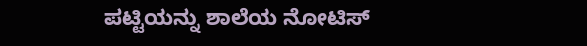ಪಟ್ಟಿಯನ್ನು ಶಾಲೆಯ ನೋಟಿಸ್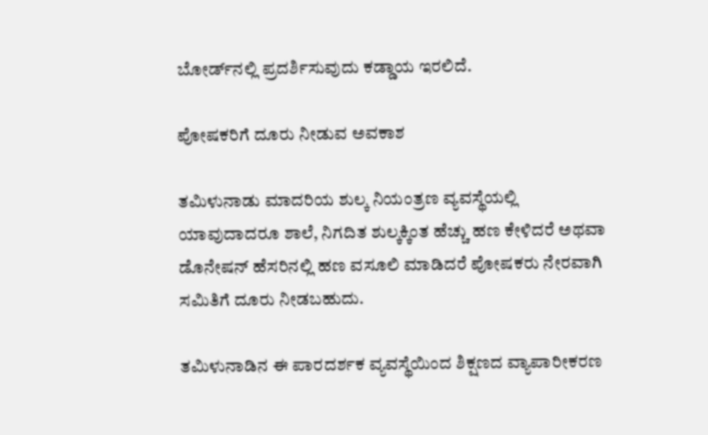ಬೋರ್ಡ್‌ನಲ್ಲಿ ಪ್ರದರ್ಶಿಸುವುದು ಕಡ್ಡಾಯ ಇರಲಿದೆ.

ಪೋಷಕರಿಗೆ ದೂರು ನೀಡುವ ಅವಕಾಶ

ತಮಿಳುನಾಡು ಮಾದರಿಯ ಶುಲ್ಕ ನಿಯಂತ್ರಣ ವ್ಯವಸ್ಥೆಯಲ್ಲಿ ಯಾವುದಾದರೂ ಶಾಲೆ, ನಿಗದಿತ ಶುಲ್ಕಕ್ಕಿಂತ ಹೆಚ್ಚು ಹಣ ಕೇಳಿದರೆ ಅಥವಾ ಡೊನೇಷನ್ ಹೆಸರಿನಲ್ಲಿ ಹಣ ವಸೂಲಿ ಮಾಡಿದರೆ ಪೋಷಕರು ನೇರವಾಗಿ ಸಮಿತಿಗೆ ದೂರು ನೀಡಬಹುದು.

ತಮಿಳುನಾಡಿನ ಈ ಪಾರದರ್ಶಕ ವ್ಯವಸ್ಥೆಯಿಂದ ಶಿಕ್ಷಣದ ವ್ಯಾಪಾರೀಕರಣ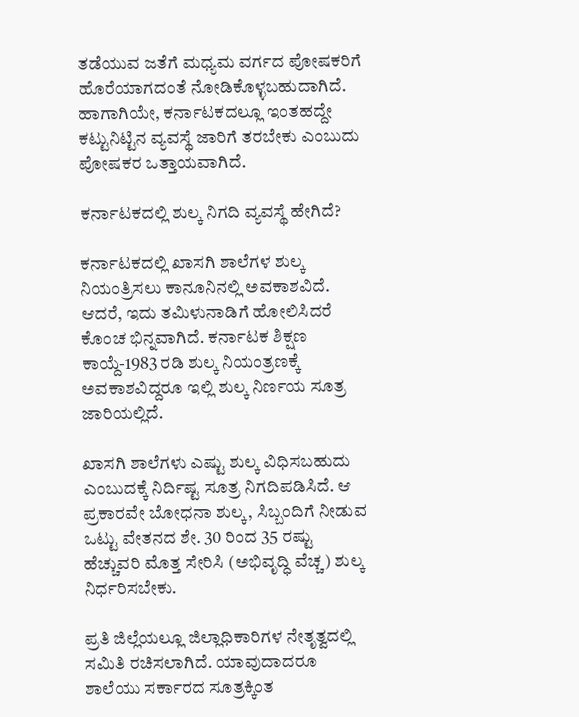ತಡೆಯುವ ಜತೆಗೆ ಮಧ್ಯಮ ವರ್ಗದ ಪೋಷಕರಿಗೆ ಹೊರೆಯಾಗದಂತೆ ನೋಡಿಕೊಳ್ಳಬಹುದಾಗಿದೆ. ಹಾಗಾಗಿಯೇ, ಕರ್ನಾಟಕದಲ್ಲೂ ಇಂತಹದ್ದೇ ಕಟ್ಟುನಿಟ್ಟಿನ ವ್ಯವಸ್ಥೆ ಜಾರಿಗೆ ತರಬೇಕು ಎಂಬುದು ಪೋಷಕರ ಒತ್ತಾಯವಾಗಿದೆ.

ಕರ್ನಾಟಕದಲ್ಲಿ ಶುಲ್ಕ ನಿಗದಿ ವ್ಯವಸ್ಥೆ ಹೇಗಿದೆ?

ಕರ್ನಾಟಕದಲ್ಲಿ ಖಾಸಗಿ ಶಾಲೆಗಳ ಶುಲ್ಕ ನಿಯಂತ್ರಿಸಲು ಕಾನೂನಿನಲ್ಲಿ ಅವಕಾಶವಿದೆ. ಆದರೆ, ಇದು ತಮಿಳುನಾಡಿಗೆ ಹೋಲಿಸಿದರೆ ಕೊಂಚ ಭಿನ್ನವಾಗಿದೆ. ಕರ್ನಾಟಕ ಶಿಕ್ಷಣ ಕಾಯ್ದೆ-1983 ರಡಿ ಶುಲ್ಕ ನಿಯಂತ್ರಣಕ್ಕೆ ಅವಕಾಶವಿದ್ದರೂ ಇಲ್ಲಿ ಶುಲ್ಕ ನಿರ್ಣಯ ಸೂತ್ರ ಜಾರಿಯಲ್ಲಿದೆ.

ಖಾಸಗಿ ಶಾಲೆಗಳು ಎಷ್ಟು ಶುಲ್ಕ ವಿಧಿಸಬಹುದು ಎಂಬುದಕ್ಕೆ ನಿರ್ದಿಷ್ಟ ಸೂತ್ರ ನಿಗದಿಪಡಿಸಿದೆ. ಆ ಪ್ರಕಾರವೇ ಬೋಧನಾ ಶುಲ್ಕ, ಸಿಬ್ಬಂದಿಗೆ ನೀಡುವ ಒಟ್ಟು ವೇತನದ ಶೇ. 30 ರಿಂದ 35 ರಷ್ಟು ಹೆಚ್ಚುವರಿ ಮೊತ್ತ ಸೇರಿಸಿ (ಅಭಿವೃದ್ಧಿ ವೆಚ್ಚ) ಶುಲ್ಕ ನಿರ್ಧರಿಸಬೇಕು.

ಪ್ರತಿ ಜಿಲ್ಲೆಯಲ್ಲೂ ಜಿಲ್ಲಾಧಿಕಾರಿಗಳ ನೇತೃತ್ವದಲ್ಲಿ ಸಮಿತಿ ರಚಿಸಲಾಗಿದೆ. ಯಾವುದಾದರೂ ಶಾಲೆಯು ಸರ್ಕಾರದ ಸೂತ್ರಕ್ಕಿಂತ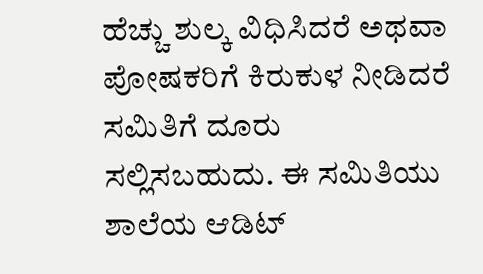ಹೆಚ್ಚು ಶುಲ್ಕ ವಿಧಿಸಿದರೆ ಅಥವಾ ಪೋಷಕರಿಗೆ ಕಿರುಕುಳ ನೀಡಿದರೆ ಸಮಿತಿಗೆ ದೂರು ಸಲ್ಲಿಸಬಹುದು. ಈ ಸಮಿತಿಯು ಶಾಲೆಯ ಆಡಿಟ್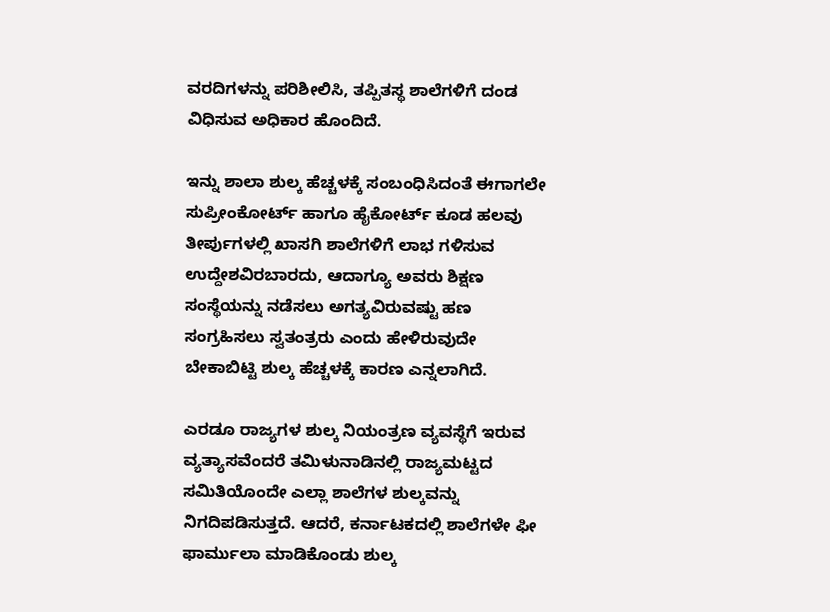ವರದಿಗಳನ್ನು ಪರಿಶೀಲಿಸಿ, ತಪ್ಪಿತಸ್ಥ ಶಾಲೆಗಳಿಗೆ ದಂಡ ವಿಧಿಸುವ ಅಧಿಕಾರ ಹೊಂದಿದೆ.

ಇನ್ನು ಶಾಲಾ ಶುಲ್ಕ ಹೆಚ್ಚಳಕ್ಕೆ ಸಂಬಂಧಿಸಿದಂತೆ ಈಗಾಗಲೇ ಸುಪ್ರೀಂಕೋರ್ಟ್ ಹಾಗೂ ಹೈಕೋರ್ಟ್ ಕೂಡ ಹಲವು ತೀರ್ಪುಗಳಲ್ಲಿ ಖಾಸಗಿ ಶಾಲೆಗಳಿಗೆ ಲಾಭ ಗಳಿಸುವ ಉದ್ದೇಶವಿರಬಾರದು, ಆದಾಗ್ಯೂ ಅವರು ಶಿಕ್ಷಣ ಸಂಸ್ಥೆಯನ್ನು ನಡೆಸಲು ಅಗತ್ಯವಿರುವಷ್ಟು ಹಣ ಸಂಗ್ರಹಿಸಲು ಸ್ವತಂತ್ರರು ಎಂದು ಹೇಳಿರುವುದೇ ಬೇಕಾಬಿಟ್ಟಿ ಶುಲ್ಕ ಹೆಚ್ಚಳಕ್ಕೆ ಕಾರಣ ಎನ್ನಲಾಗಿದೆ.

ಎರಡೂ ರಾಜ್ಯಗಳ ಶುಲ್ಕ ನಿಯಂತ್ರಣ ವ್ಯವಸ್ಥೆಗೆ ಇರುವ ವ್ಯತ್ಯಾಸವೆಂದರೆ ತಮಿಳುನಾಡಿನಲ್ಲಿ ರಾಜ್ಯಮಟ್ಟದ ಸಮಿತಿಯೊಂದೇ ಎಲ್ಲಾ ಶಾಲೆಗಳ ಶುಲ್ಕವನ್ನು ನಿಗದಿಪಡಿಸುತ್ತದೆ. ಆದರೆ, ಕರ್ನಾಟಕದಲ್ಲಿ ಶಾಲೆಗಳೇ ಫೀ ಫಾರ್ಮುಲಾ ಮಾಡಿಕೊಂಡು ಶುಲ್ಕ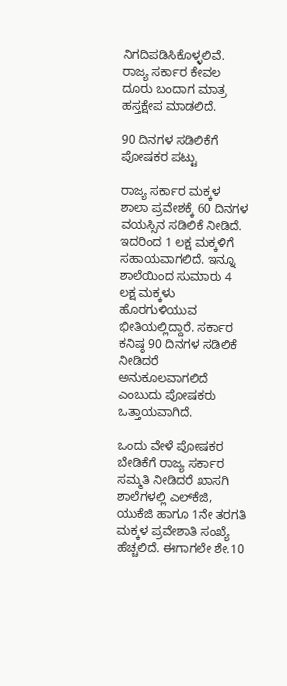ನಿಗದಿಪಡಿಸಿಕೊಳ್ಳಲಿವೆ. ರಾಜ್ಯ ಸರ್ಕಾರ ಕೇವಲ ದೂರು ಬಂದಾಗ ಮಾತ್ರ ಹಸ್ತಕ್ಷೇಪ ಮಾಡಲಿದೆ.

90 ದಿನಗಳ ಸಡಿಲಿಕೆಗೆ ಪೋಷಕರ ಪಟ್ಟು

ರಾಜ್ಯ ಸರ್ಕಾರ ಮಕ್ಕಳ ಶಾಲಾ ಪ್ರವೇಶಕ್ಕೆ 60 ದಿನಗಳ ವಯಸ್ಸಿನ ಸಡಿಲಿಕೆ ನೀಡಿದೆ. ಇದರಿಂದ 1 ಲಕ್ಷ ಮಕ್ಕಳಿಗೆ ಸಹಾಯವಾಗಲಿದೆ. ಇನ್ನೂ ಶಾಲೆಯಿಂದ ಸುಮಾರು 4 ಲಕ್ಷ ಮಕ್ಕಳು ಹೊರಗುಳಿಯುವ ಭೀತಿಯಲ್ಲಿದ್ದಾರೆ. ಸರ್ಕಾರ ಕನಿಷ್ಠ 90 ದಿನಗಳ ಸಡಿಲಿಕೆ ನೀಡಿದರೆ ಅನುಕೂಲವಾಗಲಿದೆ ಎಂಬುದು ಪೋಷಕರು ಒತ್ತಾಯವಾಗಿದೆ.

ಒಂದು ವೇಳೆ ಪೋಷಕರ ಬೇಡಿಕೆಗೆ ರಾಜ್ಯ ಸರ್ಕಾರ ಸಮ್ಮತಿ ನೀಡಿದರೆ ಖಾಸಗಿ ಶಾಲೆಗಳಲ್ಲಿ ಎಲ್‌ಕೆಜಿ, ಯುಕೆಜಿ ಹಾಗೂ 1ನೇ ತರಗತಿ ಮಕ್ಕಳ ಪ್ರವೇಶಾತಿ ಸಂಖ್ಯೆ ಹೆಚ್ಚಲಿದೆ. ಈಗಾಗಲೇ ಶೇ.10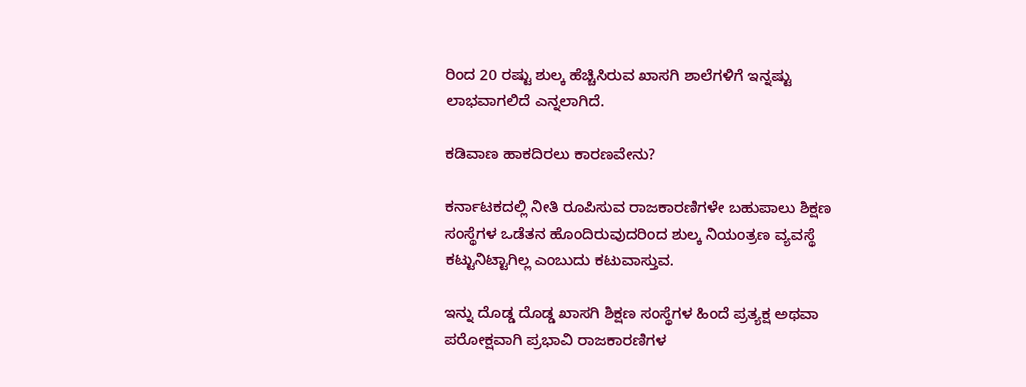ರಿಂದ 20 ರಷ್ಟು ಶುಲ್ಕ ಹೆಚ್ಚಿಸಿರುವ ಖಾಸಗಿ ಶಾಲೆಗಳಿಗೆ ಇನ್ನಷ್ಟು ಲಾಭವಾಗಲಿದೆ ಎನ್ನಲಾಗಿದೆ.

ಕಡಿವಾಣ ಹಾಕದಿರಲು ಕಾರಣವೇನು?

ಕರ್ನಾಟಕದಲ್ಲಿ ನೀತಿ ರೂಪಿಸುವ ರಾಜಕಾರಣಿಗಳೇ ಬಹುಪಾಲು ಶಿಕ್ಷಣ ಸಂಸ್ಥೆಗಳ ಒಡೆತನ ಹೊಂದಿರುವುದರಿಂದ ಶುಲ್ಕ ನಿಯಂತ್ರಣ ವ್ಯವಸ್ಥೆ ಕಟ್ಟುನಿಟ್ಟಾಗಿಲ್ಲ ಎಂಬುದು ಕಟುವಾಸ್ತುವ.

ಇನ್ನು ದೊಡ್ಡ ದೊಡ್ಡ ಖಾಸಗಿ ಶಿಕ್ಷಣ ಸಂಸ್ಥೆಗಳ ಹಿಂದೆ ಪ್ರತ್ಯಕ್ಷ ಅಥವಾ ಪರೋಕ್ಷವಾಗಿ ಪ್ರಭಾವಿ ರಾಜಕಾರಣಿಗಳ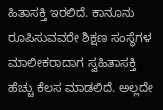ಹಿತಾಸಕ್ತಿ ಇರಲಿದೆ. ಕಾನೂನು ರೂಪಿಸುವವರೇ ಶಿಕ್ಷಣ ಸಂಸ್ಥೆಗಳ ಮಾಲೀಕರಾದಾಗ ಸ್ವಹಿತಾಸಕ್ತಿ ಹೆಚ್ಚು ಕೆಲಸ ಮಾಡಲಿದೆ. ಅಲ್ಲದೇ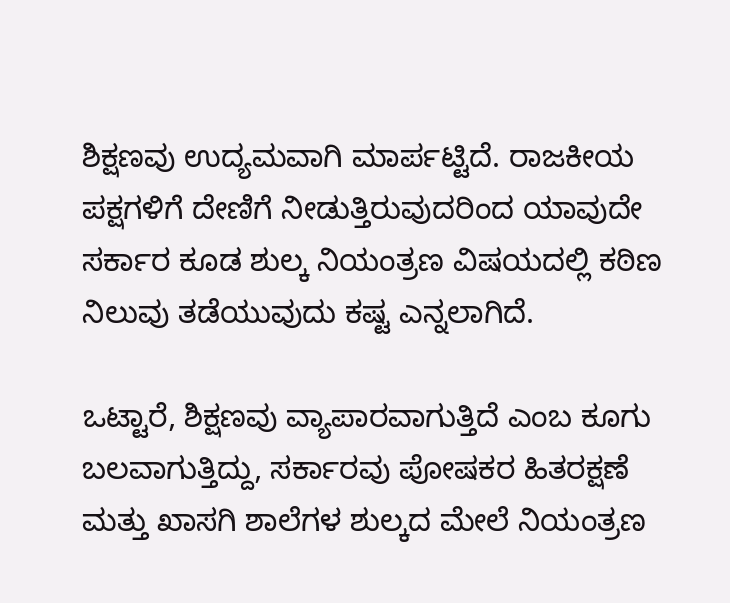ಶಿಕ್ಷಣವು ಉದ್ಯಮವಾಗಿ ಮಾರ್ಪಟ್ಟಿದೆ. ರಾಜಕೀಯ ಪಕ್ಷಗಳಿಗೆ ದೇಣಿಗೆ ನೀಡುತ್ತಿರುವುದರಿಂದ ಯಾವುದೇ ಸರ್ಕಾರ ಕೂಡ ಶುಲ್ಕ ನಿಯಂತ್ರಣ ವಿಷಯದಲ್ಲಿ ಕಠಿಣ ನಿಲುವು ತಡೆಯುವುದು ಕಷ್ಟ ಎನ್ನಲಾಗಿದೆ.

ಒಟ್ಟಾರೆ, ಶಿಕ್ಷಣವು ವ್ಯಾಪಾರವಾಗುತ್ತಿದೆ ಎಂಬ ಕೂಗು ಬಲವಾಗುತ್ತಿದ್ದು, ಸರ್ಕಾರವು ಪೋಷಕರ ಹಿತರಕ್ಷಣೆ ಮತ್ತು ಖಾಸಗಿ ಶಾಲೆಗಳ ಶುಲ್ಕದ ಮೇಲೆ ನಿಯಂತ್ರಣ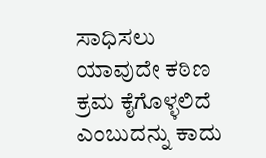ಸಾಧಿಸಲು ಯಾವುದೇ ಕಠಿಣ ಕ್ರಮ ಕೈಗೊಳ್ಳಲಿದೆ ಎಂಬುದನ್ನು ಕಾದು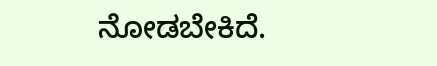ನೋಡಬೇಕಿದೆ.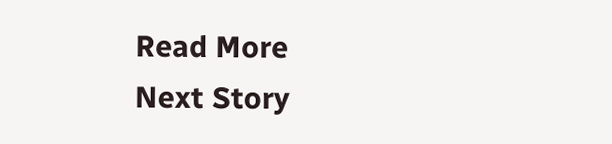Read More
Next Story